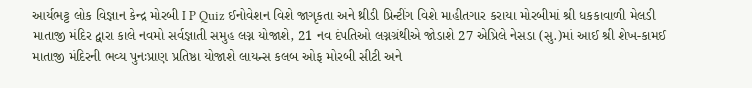આર્યભટ્ટ લોક વિજ્ઞાન કેન્દ્ર મોરબી I P Quiz ઈનોવેશન વિશે જાગૃકતા અને થ્રીડી પ્રિન્ટીંગ વિશે માહીતગાર કરાયા મોરબીમાં શ્રી ધકકાવાળી મેલડી માતાજી મંદિર દ્વારા કાલે નવમો સર્વજ્ઞાતી સમુહ લગ્ન યોજાશે, 21 નવ દંપતિઓ લગ્નગ્રંથીએ જોડાશે 27 એપ્રિલે નેસડા (સુ.)માં આઈ શ્રી શેખ-કામઈ માતાજી મંદિરની ભવ્ય પુનઃપ્રાણ પ્રતિષ્ઠા યોજાશે લાયન્સ કલબ ઓફ મોરબી સીટી અને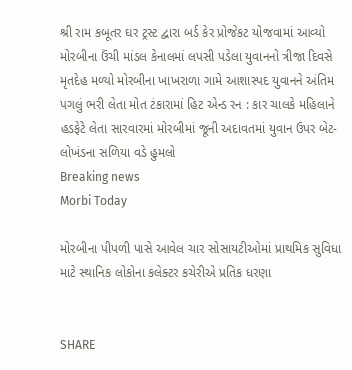શ્રી રામ કબૂતર ઘર ટ્રસ્ટ દ્વારા બર્ડ કેર પ્રોજેકટ યોજવામાં આવ્યો મોરબીના ઉંચી માંડલ કેનાલમાં લપસી પડેલા યુવાનનો ત્રીજા દિવસે મૃતદેહ મળ્યો મોરબીના ખાખરાળા ગામે આશાસ્પદ યુવાનને અંતિમ પગલું ભરી લેતા મોત ટંકારામાં હિટ એન્ડ રન : કાર ચાલકે મહિલાને હડફેટે લેતા સારવારમાં મોરબીમાં જૂની અદાવતમાં યુવાન ઉપર બેટ-લોખંડના સળિયા વડે હુમલો
Breaking news
Morbi Today

મોરબીના પીપળી પાસે આવેલ ચાર સોસાયટીઓમાં પ્રાથમિક સુવિધા માટે સ્થાનિક લોકોના કલેક્ટર કચેરીએ પ્રતિક ધરણા


SHARE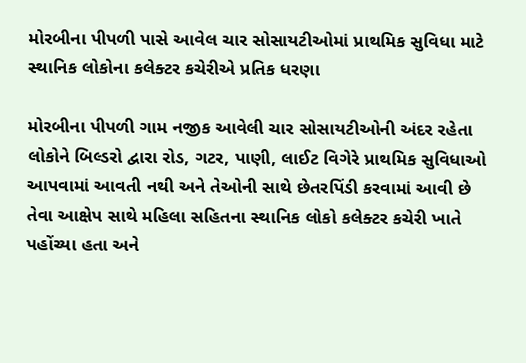મોરબીના પીપળી પાસે આવેલ ચાર સોસાયટીઓમાં પ્રાથમિક સુવિધા માટે સ્થાનિક લોકોના કલેક્ટર કચેરીએ પ્રતિક ધરણા

મોરબીના પીપળી ગામ નજીક આવેલી ચાર સોસાયટીઓની અંદર રહેતા લોકોને બિલ્ડરો દ્વારા રોડ, ગટર, પાણી, લાઈટ વિગેરે પ્રાથમિક સુવિધાઓ આપવામાં આવતી નથી અને તેઓની સાથે છેતરપિંડી કરવામાં આવી છે તેવા આક્ષેપ સાથે મહિલા સહિતના સ્થાનિક લોકો કલેક્ટર કચેરી ખાતે પહોંચ્યા હતા અને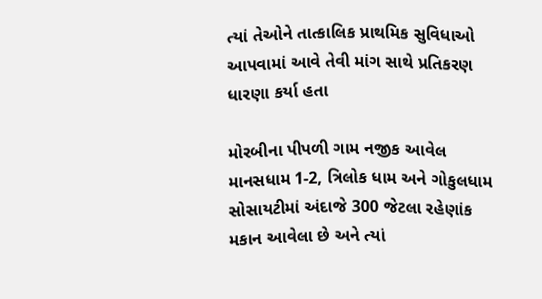ત્યાં તેઓને તાત્કાલિક પ્રાથમિક સુવિધાઓ આપવામાં આવે તેવી માંગ સાથે પ્રતિકરણ ધારણા કર્યા હતા

મોરબીના પીપળી ગામ નજીક આવેલ માનસધામ 1-2, ત્રિલોક ધામ અને ગોકુલધામ સોસાયટીમાં અંદાજે 300 જેટલા રહેણાંક મકાન આવેલા છે અને ત્યાં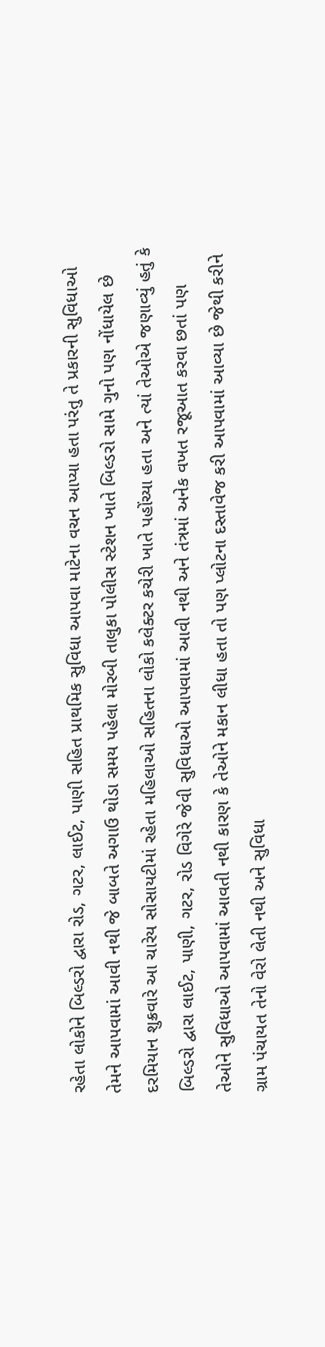રહેતા લોકોને બિલ્ડરો દ્વારા રોડ, ગટર, લાઈટ, પાણી સહિત પ્રાથમિક સુવિધા આપવા માટેના વચન આપ્યા હતા પરંતુ તે પ્રકારની સુવિધાઓ તેમને આપવામાં આવી નથી જે બાબતે અગાઉ થોડા સમય પહેલા મોરબી તાલુકા પોલીસ સ્ટેશન ખાતે બિલ્ડરો સામે ગુનો પણ નોંધાયેલ છે દરમિયાન શુક્રવારે આ ચારેય સોસાયટીમાં રહેતા મહિલાઓ સહિતના લોકો કલેક્ટર કચેરી ખાતે પહોંચ્યા હતા અને ત્યાં તેઓએ જણાવ્યું હતું કે બિલ્ડરો દ્વારા લાઈટ, પાણી, ગટર, રોડ વિગેરે જેવી સુવિધાઓ આપવામાં આવી નથી અને તંત્રમાં અનેક વખત રજૂઆત કરવા છતાં પણ તેઓને સુવિધાઓ આપવામાં આવતી નથી કારણ કે તેઓને મકાન લીધા હતા તો પણ પ્લોટના દસ્તાવેજ કરી આપવામાં આવ્યા છે જેથી કરીને ગ્રામ પંચાયત તેનો વેરો લેતી નથી અને સુવિધા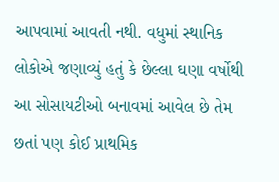આપવામાં આવતી નથી. વધુમાં સ્થાનિક લોકોએ જણાવ્યું હતું કે છેલ્લા ઘણા વર્ષોથી આ સોસાયટીઓ બનાવમાં આવેલ છે તેમ છતાં પણ કોઈ પ્રાથમિક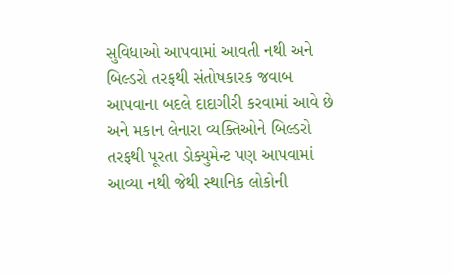સુવિધાઓ આપવામાં આવતી નથી અને બિલ્ડરો તરફથી સંતોષકારક જવાબ આપવાના બદલે દાદાગીરી કરવામાં આવે છે અને મકાન લેનારા વ્યક્તિઓને બિલ્ડરો તરફથી પૂરતા ડોક્યુમેન્ટ પણ આપવામાં આવ્યા નથી જેથી સ્થાનિક લોકોની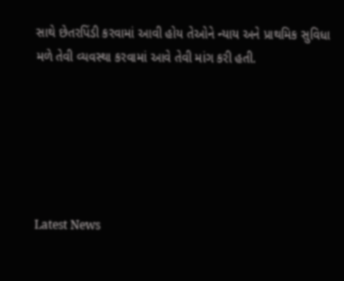સાથે છેતરપિંડી કરવામાં આવી હોય તેઓને ન્યાય અને પ્રાથમિક સુવિધા મળે તેવી વ્યવસ્થા કરવામાં આવે તેવી માંગ કરી હતી.






Latest News